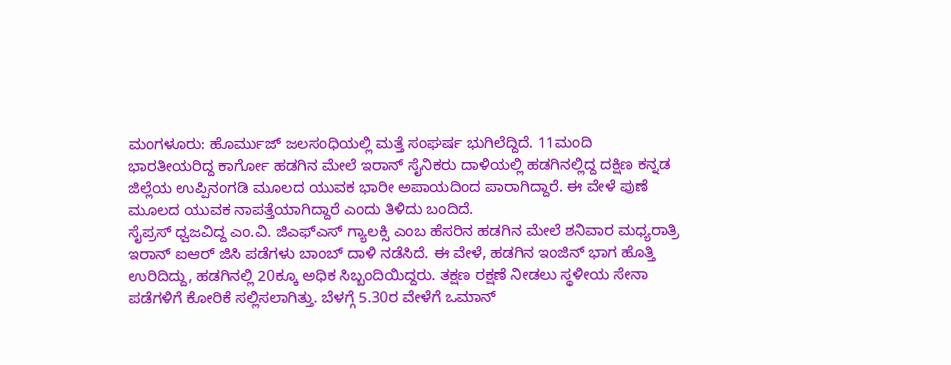ಮಂಗಳೂರು: ಹೊರ್ಮುಜ್ ಜಲಸಂಧಿಯಲ್ಲಿ ಮತ್ತೆ ಸಂಘರ್ಷ ಭುಗಿಲೆದ್ದಿದೆ. 11ಮಂದಿ ಭಾರತೀಯರಿದ್ದ ಕಾರ್ಗೋ ಹಡಗಿನ ಮೇಲೆ ಇರಾನ್ ಸೈನಿಕರು ದಾಳಿಯಲ್ಲಿ ಹಡಗಿನಲ್ಲಿದ್ದ ದಕ್ಷಿಣ ಕನ್ನಡ ಜಿಲ್ಲೆಯ ಉಪ್ಪಿನಂಗಡಿ ಮೂಲದ ಯುವಕ ಭಾರೀ ಅಪಾಯದಿಂದ ಪಾರಾಗಿದ್ದಾರೆ. ಈ ವೇಳೆ ಪುಣೆ ಮೂಲದ ಯುವಕ ನಾಪತ್ತೆಯಾಗಿದ್ದಾರೆ ಎಂದು ತಿಳಿದು ಬಂದಿದೆ.
ಸೈಪ್ರಸ್ ಧ್ವಜವಿದ್ದ ಎಂ.ವಿ. ಜಿಎಫ್ಎಸ್ ಗ್ಯಾಲಕ್ಸಿ ಎಂಬ ಹೆಸರಿನ ಹಡಗಿನ ಮೇಲೆ ಶನಿವಾರ ಮಧ್ಯರಾತ್ರಿ ಇರಾನ್ ಐಆರ್ ಜಿಸಿ ಪಡೆಗಳು ಬಾಂಬ್ ದಾಳಿ ನಡೆಸಿದೆ. ಈ ವೇಳೆ, ಹಡಗಿನ ಇಂಜಿನ್ ಭಾಗ ಹೊತ್ತಿ ಉರಿದಿದ್ದು, ಹಡಗಿನಲ್ಲಿ 20ಕ್ಕೂ ಅಧಿಕ ಸಿಬ್ಬಂದಿಯಿದ್ದರು. ತಕ್ಷಣ ರಕ್ಷಣೆ ನೀಡಲು ಸ್ಥಳೀಯ ಸೇನಾ ಪಡೆಗಳಿಗೆ ಕೋರಿಕೆ ಸಲ್ಲಿಸಲಾಗಿತ್ತು. ಬೆಳಗ್ಗೆ 5.30ರ ವೇಳೆಗೆ ಒಮಾನ್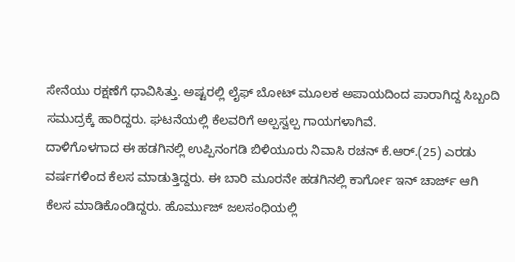ಸೇನೆಯು ರಕ್ಷಣೆಗೆ ಧಾವಿಸಿತ್ತು. ಅಷ್ಟರಲ್ಲಿ ಲೈಫ್ ಬೋಟ್ ಮೂಲಕ ಅಪಾಯದಿಂದ ಪಾರಾಗಿದ್ದ ಸಿಬ್ಬಂದಿ ಸಮುದ್ರಕ್ಕೆ ಹಾರಿದ್ದರು. ಘಟನೆಯಲ್ಲಿ ಕೆಲವರಿಗೆ ಅಲ್ಪಸ್ವಲ್ಪ ಗಾಯಗಳಾಗಿವೆ.
ದಾಳಿಗೊಳಗಾದ ಈ ಹಡಗಿನಲ್ಲಿ ಉಪ್ಪಿನಂಗಡಿ ಬಿಳಿಯೂರು ನಿವಾಸಿ ರಚನ್ ಕೆ.ಆರ್.(25) ಎರಡು ವರ್ಷಗಳಿಂದ ಕೆಲಸ ಮಾಡುತ್ತಿದ್ದರು. ಈ ಬಾರಿ ಮೂರನೇ ಹಡಗಿನಲ್ಲಿ ಕಾರ್ಗೋ ಇನ್ ಚಾರ್ಜ್ ಆಗಿ ಕೆಲಸ ಮಾಡಿಕೊಂಡಿದ್ದರು. ಹೊರ್ಮುಜ್ ಜಲಸಂಧಿಯಲ್ಲಿ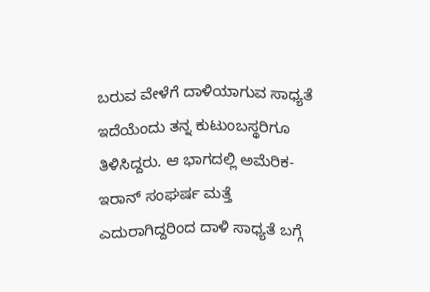ಬರುವ ವೇಳೆಗೆ ದಾಳಿಯಾಗುವ ಸಾಧ್ಯತೆ ಇದೆಯೆಂದು ತನ್ನ ಕುಟುಂಬಸ್ಥರಿಗೂ ತಿಳಿಸಿದ್ದರು. ಆ ಭಾಗದಲ್ಲಿ ಅಮೆರಿಕ- ಇರಾನ್ ಸಂಘರ್ಷ ಮತ್ತೆ ಎದುರಾಗಿದ್ದರಿಂದ ದಾಳಿ ಸಾಧ್ಯತೆ ಬಗ್ಗೆ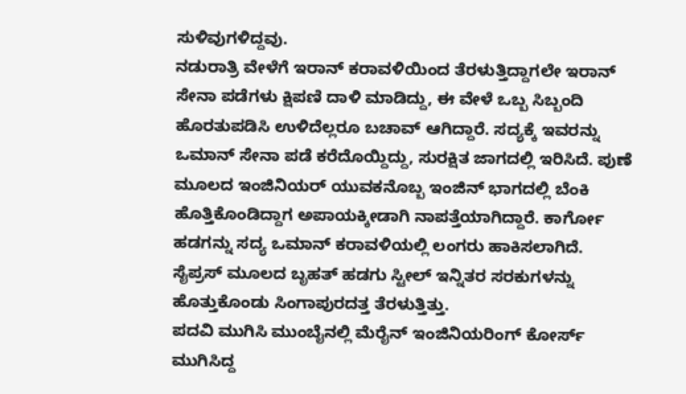ಸುಳಿವುಗಳಿದ್ದವು.
ನಡುರಾತ್ರಿ ವೇಳೆಗೆ ಇರಾನ್ ಕರಾವಳಿಯಿಂದ ತೆರಳುತ್ತಿದ್ದಾಗಲೇ ಇರಾನ್ ಸೇನಾ ಪಡೆಗಳು ಕ್ಷಿಪಣಿ ದಾಳಿ ಮಾಡಿದ್ದು, ಈ ವೇಳೆ ಒಬ್ಬ ಸಿಬ್ಬಂದಿ ಹೊರತುಪಡಿಸಿ ಉಳಿದೆಲ್ಲರೂ ಬಚಾವ್ ಆಗಿದ್ದಾರೆ. ಸದ್ಯಕ್ಕೆ ಇವರನ್ನು ಒಮಾನ್ ಸೇನಾ ಪಡೆ ಕರೆದೊಯ್ದಿದ್ದು, ಸುರಕ್ಷಿತ ಜಾಗದಲ್ಲಿ ಇರಿಸಿದೆ. ಪುಣೆ ಮೂಲದ ಇಂಜಿನಿಯರ್ ಯುವಕನೊಬ್ಬ ಇಂಜಿನ್ ಭಾಗದಲ್ಲಿ ಬೆಂಕಿ ಹೊತ್ತಿಕೊಂಡಿದ್ದಾಗ ಅಪಾಯಕ್ಕೀಡಾಗಿ ನಾಪತ್ತೆಯಾಗಿದ್ದಾರೆ. ಕಾರ್ಗೋ ಹಡಗನ್ನು ಸದ್ಯ ಒಮಾನ್ ಕರಾವಳಿಯಲ್ಲಿ ಲಂಗರು ಹಾಕಿಸಲಾಗಿದೆ. ಸೈಪ್ರಸ್ ಮೂಲದ ಬೃಹತ್ ಹಡಗು ಸ್ಟೀಲ್ ಇನ್ನಿತರ ಸರಕುಗಳನ್ನು ಹೊತ್ತುಕೊಂಡು ಸಿಂಗಾಪುರದತ್ತ ತೆರಳುತ್ತಿತ್ತು.
ಪದವಿ ಮುಗಿಸಿ ಮುಂಬೈನಲ್ಲಿ ಮೆರೈನ್ ಇಂಜಿನಿಯರಿಂಗ್ ಕೋರ್ಸ್ ಮುಗಿಸಿದ್ದ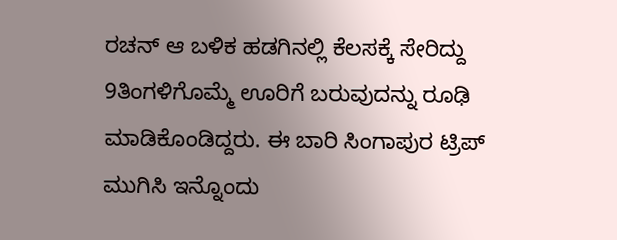ರಚನ್ ಆ ಬಳಿಕ ಹಡಗಿನಲ್ಲಿ ಕೆಲಸಕ್ಕೆ ಸೇರಿದ್ದು 9ತಿಂಗಳಿಗೊಮ್ಮೆ ಊರಿಗೆ ಬರುವುದನ್ನು ರೂಢಿ ಮಾಡಿಕೊಂಡಿದ್ದರು. ಈ ಬಾರಿ ಸಿಂಗಾಪುರ ಟ್ರಿಪ್ ಮುಗಿಸಿ ಇನ್ನೊಂದು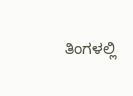ತಿಂಗಳಲ್ಲಿ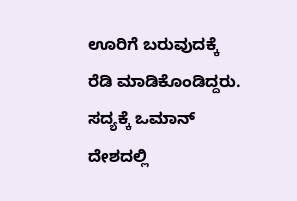ಊರಿಗೆ ಬರುವುದಕ್ಕೆ ರೆಡಿ ಮಾಡಿಕೊಂಡಿದ್ದರು. ಸದ್ಯಕ್ಕೆ ಒಮಾನ್ ದೇಶದಲ್ಲಿ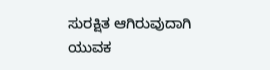ಸುರಕ್ಷಿತ ಆಗಿರುವುದಾಗಿ ಯುವಕ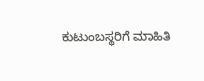ಕುಟುಂಬಸ್ಥರಿಗೆ ಮಾಹಿತಿ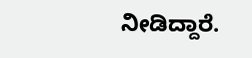ನೀಡಿದ್ದಾರೆ.